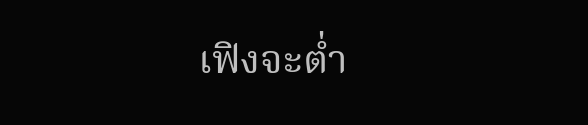เฟิงจะต่ำ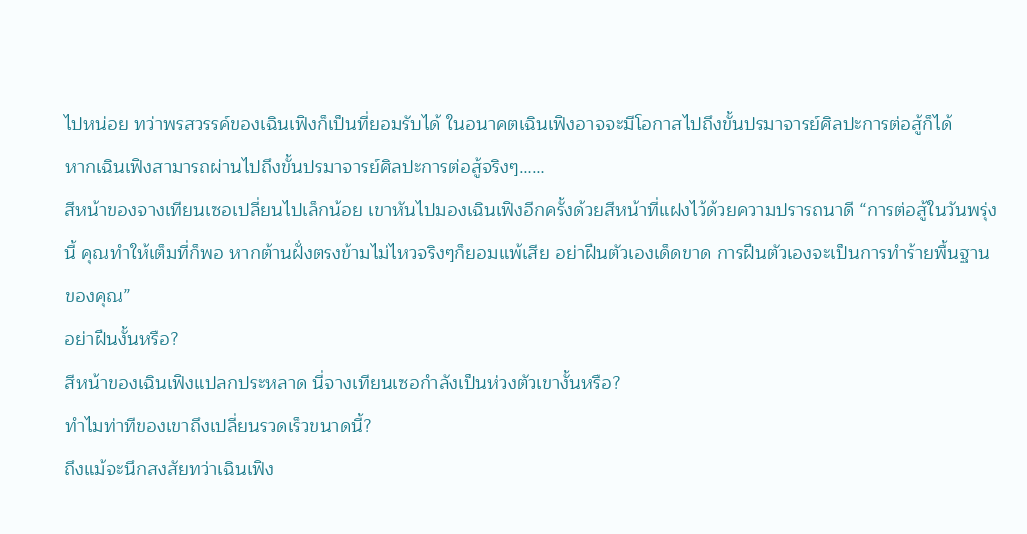ไปหน่อย ทว่าพรสวรรค์ของเฉินเฟิงก็เป็นที่ยอมรับได้ ในอนาคตเฉินเฟิงอาจจะมีโอกาสไปถึงขั้นปรมาจารย์ศิลปะการต่อสู้ก็ได้
หากเฉินเฟิงสามารถผ่านไปถึงขั้นปรมาจารย์ศิลปะการต่อสู้จริงๆ……
สีหน้าของจางเทียนเซอเปลี่ยนไปเล็กน้อย เขาหันไปมองเฉินเฟิงอีกครั้งด้วยสีหน้าที่แฝงไว้ด้วยความปรารถนาดี “การต่อสู้ในวันพรุ่งนี้ คุณทำให้เต็มที่ก็พอ หากต้านฝั่งตรงข้ามไม่ไหวจริงๆก็ยอมแพ้เสีย อย่าฝืนตัวเองเด็ดขาด การฝืนตัวเองจะเป็นการทำร้ายพื้นฐานของคุณ”
อย่าฝืนงั้นหรือ?
สีหน้าของเฉินเฟิงแปลกประหลาด นี่จางเทียนเซอกำลังเป็นห่วงตัวเขางั้นหรือ?
ทำไมท่าทีของเขาถึงเปลี่ยนรวดเร็วขนาดนี้?
ถึงแม้จะนึกสงสัยทว่าเฉินเฟิง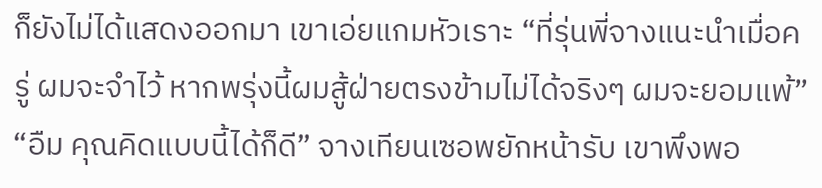ก็ยังไม่ได้แสดงออกมา เขาเอ่ยแกมหัวเราะ “ที่รุ่นพี่จางแนะนำเมื่อครู่ ผมจะจำไว้ หากพรุ่งนี้ผมสู้ฝ่ายตรงข้ามไม่ได้จริงๆ ผมจะยอมแพ้”
“อืม คุณคิดแบบนี้ได้ก็ดี” จางเทียนเซอพยักหน้ารับ เขาพึงพอ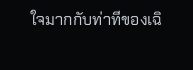ใจมากกับท่าทีของเฉิ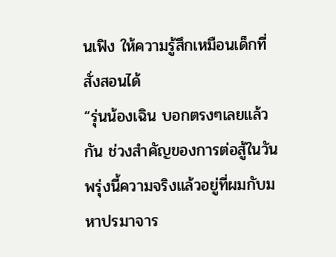นเฟิง ให้ความรู้สึกเหมือนเด็กที่สั่งสอนได้
“รุ่นน้องเฉิน บอกตรงๆเลยแล้วกัน ช่วงสำคัญของการต่อสู้ในวันพรุ่งนี้ความจริงแล้วอยู่ที่ผมกับมหาปรมาจาร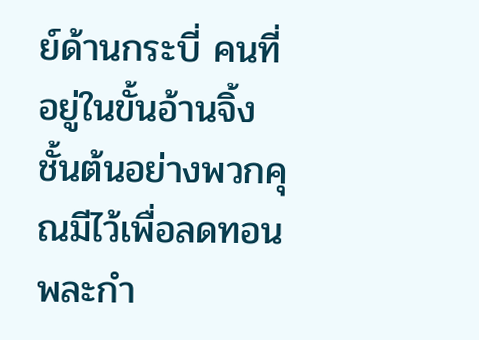ย์ด้านกระบี่ คนที่อยู่ในขั้นอ้านจิ้งชั้นต้นอย่างพวกคุณมีไว้เพื่อลดทอนพละกำ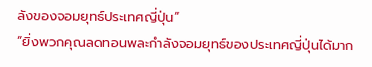ลังของจอมยุทธ์ประเทศญี่ปุ่น”
“ยิ่งพวกคุณลดทอนพละกำลังจอมยุทธ์ของประเทศญี่ปุ่นได้มาก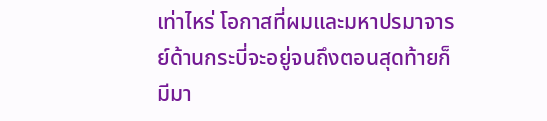เท่าไหร่ โอกาสที่ผมและมหาปรมาจารย์ด้านกระบี่จะอยู่จนถึงตอนสุดท้ายก็มีมา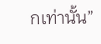กเท่านั้น”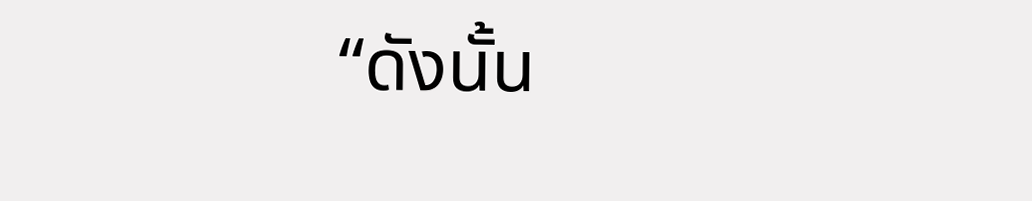“ดังนั้น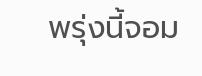พรุ่งนี้จอม